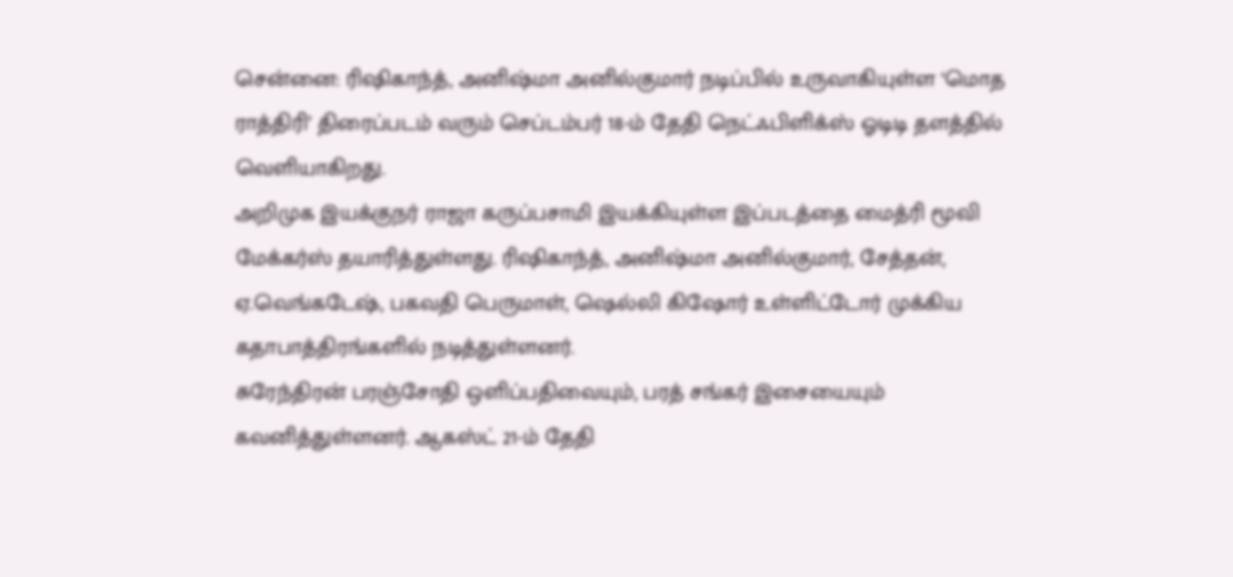சென்னை: ரிஷிகாந்த், அனிஷ்மா அனில்குமார் நடிப்பில் உருவாகியுள்ள ‘மொத ராத்திரி’ திரைப்படம் வரும் செப்டம்பர் 18-ம் தேதி நெட்ஃபிளிக்ஸ் ஓடிடி தளத்தில் வெளியாகிறது.
அறிமுக இயக்குநர் ராஜா கருப்பசாமி இயக்கியுள்ள இப்படத்தை மைத்ரி மூவி மேக்கர்ஸ் தயாரித்துள்ளது. ரிஷிகாந்த், அனிஷ்மா அனில்குமார், சேத்தன், ஏ.வெங்கடேஷ், பகவதி பெருமாள், ஷெல்லி கிஷோர் உள்ளிட்டோர் முக்கிய கதாபாத்திரங்களில் நடித்துள்ளனர்.
சுரேந்திரன் பரஞ்சோதி ஒளிப்பதிவையும், பரத் சங்கர் இசையையும் கவனித்துள்ளனர். ஆகஸ்ட் 21-ம் தேதி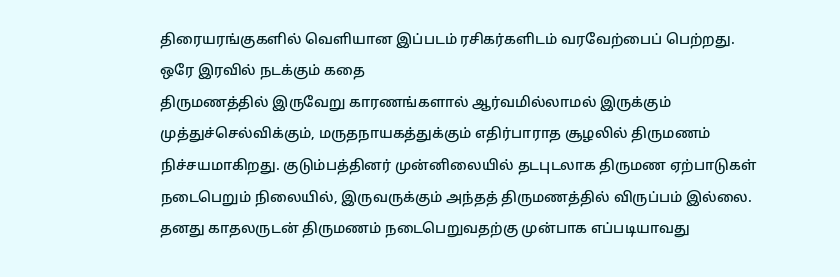திரையரங்குகளில் வெளியான இப்படம் ரசிகர்களிடம் வரவேற்பைப் பெற்றது.
ஒரே இரவில் நடக்கும் கதை
திருமணத்தில் இருவேறு காரணங்களால் ஆர்வமில்லாமல் இருக்கும் முத்துச்செல்விக்கும், மருதநாயகத்துக்கும் எதிர்பாராத சூழலில் திருமணம் நிச்சயமாகிறது. குடும்பத்தினர் முன்னிலையில் தடபுடலாக திருமண ஏற்பாடுகள் நடைபெறும் நிலையில், இருவருக்கும் அந்தத் திருமணத்தில் விருப்பம் இல்லை.
தனது காதலருடன் திருமணம் நடைபெறுவதற்கு முன்பாக எப்படியாவது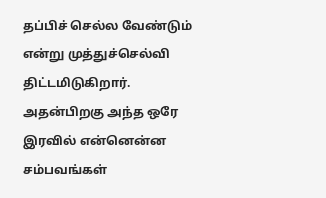தப்பிச் செல்ல வேண்டும் என்று முத்துச்செல்வி திட்டமிடுகிறார். அதன்பிறகு அந்த ஒரே இரவில் என்னென்ன சம்பவங்கள்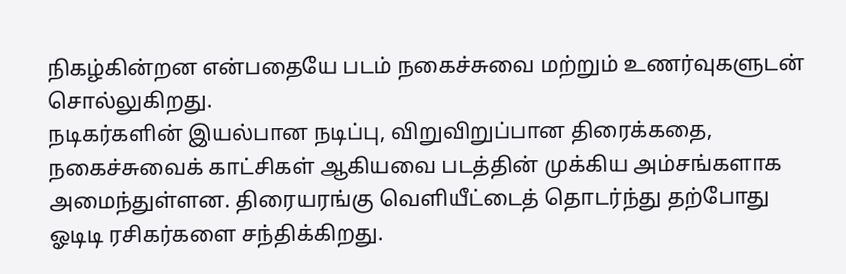நிகழ்கின்றன என்பதையே படம் நகைச்சுவை மற்றும் உணர்வுகளுடன் சொல்லுகிறது.
நடிகர்களின் இயல்பான நடிப்பு, விறுவிறுப்பான திரைக்கதை, நகைச்சுவைக் காட்சிகள் ஆகியவை படத்தின் முக்கிய அம்சங்களாக அமைந்துள்ளன. திரையரங்கு வெளியீட்டைத் தொடர்ந்து தற்போது ஓடிடி ரசிகர்களை சந்திக்கிறது.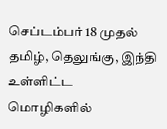செப்டம்பர் 18 முதல் தமிழ், தெலுங்கு, இந்தி உள்ளிட்ட மொழிகளில்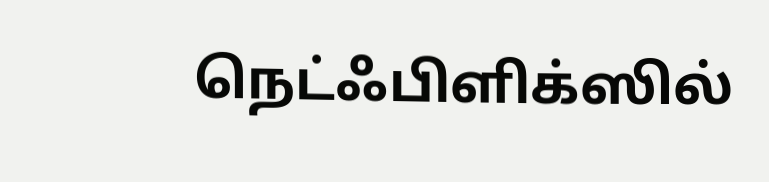நெட்ஃபிளிக்ஸில்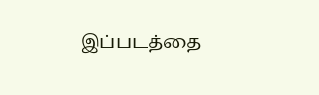இப்படத்தை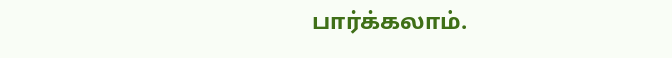பார்க்கலாம்.